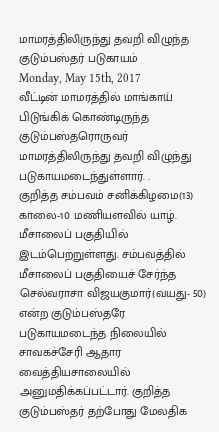மாமரத்திலிருந்து தவறி விழுந்த குடும்பஸ்தர் படுகாயம்
Monday, May 15th, 2017
வீட்டின் மாமரத்தில் மாங்காய் பிடுங்கிக் கொண்டிருந்த குடும்பஸ்தரொருவர் மாமரத்திலிருந்து தவறி விழுந்து படுகாயமடைந்துள்ளார். .
குறித்த சம்பவம் சனிக்கிழமை(13) காலை-10 மணியளவில் யாழ். மீசாலைப் பகுதியில் இடம்பெற்றுள்ளது. சம்பவத்தில் மீசாலைப் பகுதியைச் சேர்ந்த செல்வராசா விஜயகுமார்(வயது- 50) என்ற குடும்பஸ்தரே படுகாயமடைந்த நிலையில் சாவகச்சேரி ஆதார வைத்தியசாலையில் அனுமதிக்கப்பட்டார். குறித்த குடும்பஸ்தர் தற்போது மேலதிக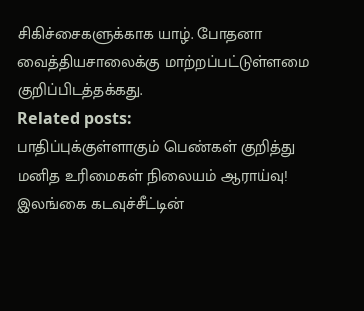சிகிச்சைகளுக்காக யாழ். போதனா வைத்தியசாலைக்கு மாற்றப்பட்டுள்ளமை குறிப்பிடத்தக்கது.
Related posts:
பாதிப்புக்குள்ளாகும் பெண்கள் குறித்து மனித உரிமைகள் நிலையம் ஆராய்வு!
இலங்கை கடவுச்சீட்டின்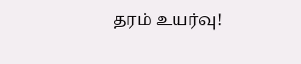தரம் உயர்வு!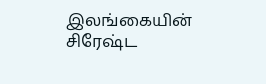இலங்கையின் சிரேஷ்ட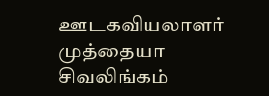ஊடகவியலாளர் முத்தையா சிவலிங்கம்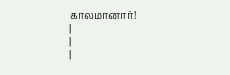காலமானார்!
|
|
|